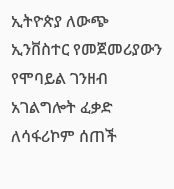ኢትዮጵያ ለውጭ ኢንቨስተር የመጀመሪያውን የሞባይል ገንዘብ አገልግሎት ፈቃድ ለሳፋሪኮም ሰጠች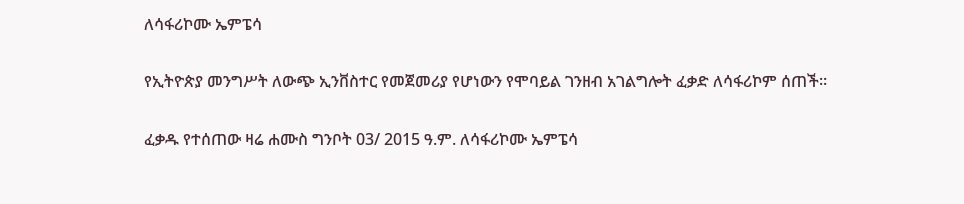ለሳፋሪኮሙ ኤምፔሳ

የኢትዮጵያ መንግሥት ለውጭ ኢንቨስተር የመጀመሪያ የሆነውን የሞባይል ገንዘብ አገልግሎት ፈቃድ ለሳፋሪኮም ሰጠች።

ፈቃዱ የተሰጠው ዛሬ ሐሙስ ግንቦት 03/ 2015 ዓ.ም. ለሳፋሪኮሙ ኤምፔሳ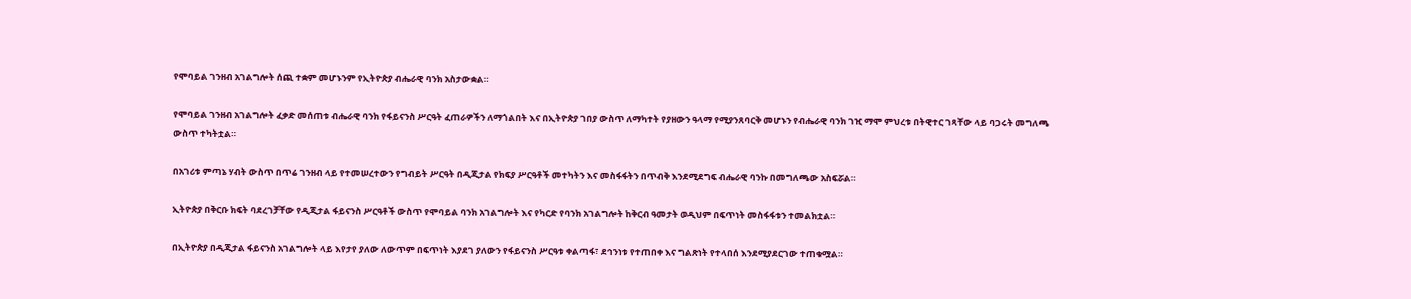የሞባይል ገንዘብ አገልግሎት ሰጪ ተቋም መሆኑንም የኢትዮጵያ ብሔራዊ ባንክ አስታውቋል።

የሞባይል ገንዘብ አገልግሎት ፈቃድ መሰጠቱ ብሔራዊ ባንክ የፋይናንስ ሥርዓት ፈጠራዎችን ለማጎልበት እና በኢትዮጵያ ገበያ ውስጥ ለማካተት የያዘውን ዓላማ የሚያንጸባርቅ መሆኑን የብሔራዊ ባንክ ገዢ ማሞ ምህረቱ በትዊተር ገጻቸው ላይ ባጋሩት መግለጫ ውስጥ ተካትቷል።

በአገሪቱ ምጣኔ ሃብት ውስጥ በጥሬ ገንዘብ ላይ የተመሠረተውን የግብይት ሥርዓት በዲጂታል የክፍያ ሥርዓቶች መተካትን እና መስፋፋትን በጥብቅ እንደሚደግፍ ብሔራዊ ባንኩ በመግለጫው አስፍሯል።

ኢትዮጵያ በቅርቡ ክፍት ባደረገቻቸው የዲጂታል ፋይናንስ ሥርዓቶች ውስጥ የሞባይል ባንክ አገልግሎት እና የካርድ የባንክ አገልግሎት ከቅርብ ዓመታት ወዲህም በፍጥነት መስፋፋቱን ተመልክቷል።

በኢትዮጵያ በዲጂታል ፋይናንስ አገልግሎት ላይ እየታየ ያለው ለውጥም በፍጥነት እያደገ ያለውን የፋይናንስ ሥርዓቱ ቀልጣፋ፣ ደኅንነቱ የተጠበቀ እና ግልጽነት የተላበሰ እንደሚያደርገው ተጠቁሟል።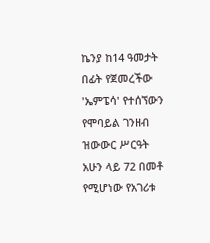ኬንያ ከ14 ዓመታት በፊት የጀመረችው 'ኤምፔሳ' የተሰኘውን የሞባይል ገንዘብ ዝውውር ሥርዓት አሁን ላይ 72 በመቶ የሚሆነው የአገሪቱ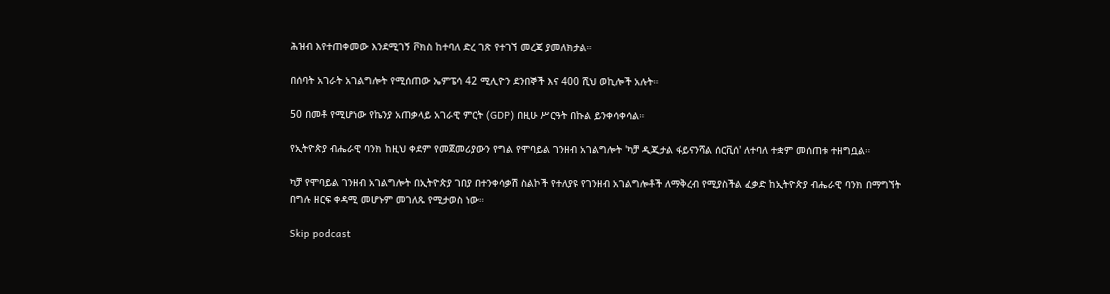ሕዝብ እየተጠቀመው እንደሚገኝ ቮክስ ከተባለ ድረ ገጽ የተገኘ መረጃ ያመለክታል።

በሰባት አገራት አገልግሎት የሚሰጠው ኤምፔሳ 42 ሚሊዮን ደንበኞች እና 400 ሺህ ወኪሎች አሉት።

50 በመቶ የሚሆነው የኬንያ አጠቃላይ አገራዊ ምርት (GDP) በዚሁ ሥርዓት በኩል ይንቀሳቀሳል።

የኢትዮጵያ ብሔራዊ ባንክ ከዚህ ቀደም የመጀመሪያውን የግል የሞባይል ገንዘብ አገልግሎት 'ካቻ ዲጂታል ፋይናንሻል ሰርቪሰ' ለተባለ ተቋም መሰጠቱ ተዘግቧል።

ካቻ የሞባይል ገንዘብ አገልግሎት በኢትዮጵያ ገበያ በተንቀሳቃሽ ስልኮች የተለያዩ የገንዘብ አገልግሎቶች ለማቅረብ የሚያስችል ፈቃድ ከኢትዮጵያ ብሔራዊ ባንክ በማግኘት በግሉ ዘርፍ ቀዳሚ መሆኑም መገለጹ የሚታወስ ነው።

Skip podcast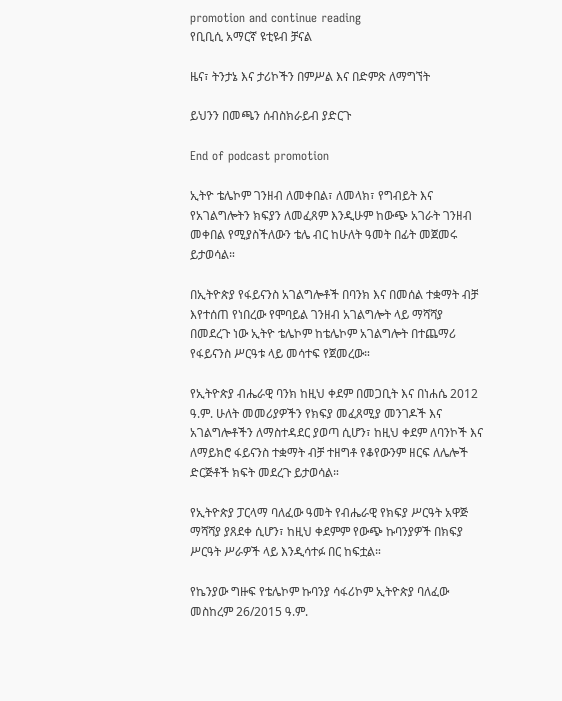promotion and continue reading
የቢቢሲ አማርኛ ዩቲዩብ ቻናል

ዜና፣ ትንታኔ እና ታሪኮችን በምሥል እና በድምጽ ለማግኘት

ይህንን በመጫን ሰብስክራይብ ያድርጉ

End of podcast promotion

ኢትዮ ቴሌኮም ገንዘብ ለመቀበል፣ ለመላክ፣ የግብይት እና የአገልግሎትን ክፍያን ለመፈጸም እንዲሁም ከውጭ አገራት ገንዘብ መቀበል የሚያስችለውን ቴሌ ብር ከሁለት ዓመት በፊት መጀመሩ ይታወሳል።

በኢትዮጵያ የፋይናንስ አገልግሎቶች በባንክ እና በመሰል ተቋማት ብቻ እየተሰጠ የነበረው የሞባይል ገንዘብ አገልግሎት ላይ ማሻሻያ በመደረጉ ነው ኢትዮ ቴሌኮም ከቴሌኮም አገልግሎት በተጨማሪ የፋይናንስ ሥርዓቱ ላይ መሳተፍ የጀመረው።

የኢትዮጵያ ብሔራዊ ባንክ ከዚህ ቀደም በመጋቢት እና በነሐሴ 2012 ዓ.ም. ሁለት መመሪያዎችን የክፍያ መፈጸሚያ መንገዶች እና አገልግሎቶችን ለማስተዳደር ያወጣ ሲሆን፣ ከዚህ ቀደም ለባንኮች እና ለማይክሮ ፋይናንስ ተቋማት ብቻ ተዘግቶ የቆየውንም ዘርፍ ለሌሎች ድርጅቶች ክፍት መደረጉ ይታወሳል።

የኢትዮጵያ ፓርላማ ባለፈው ዓመት የብሔራዊ የክፍያ ሥርዓት አዋጅ ማሻሻያ ያጸደቀ ሲሆን፣ ከዚህ ቀደምም የውጭ ኩባንያዎች በክፍያ ሥርዓት ሥራዎች ላይ እንዲሳተፉ በር ከፍቷል።

የኬንያው ግዙፍ የቴሌኮም ኩባንያ ሳፋሪኮም ኢትዮጵያ ባለፈው መስከረም 26/2015 ዓ.ም.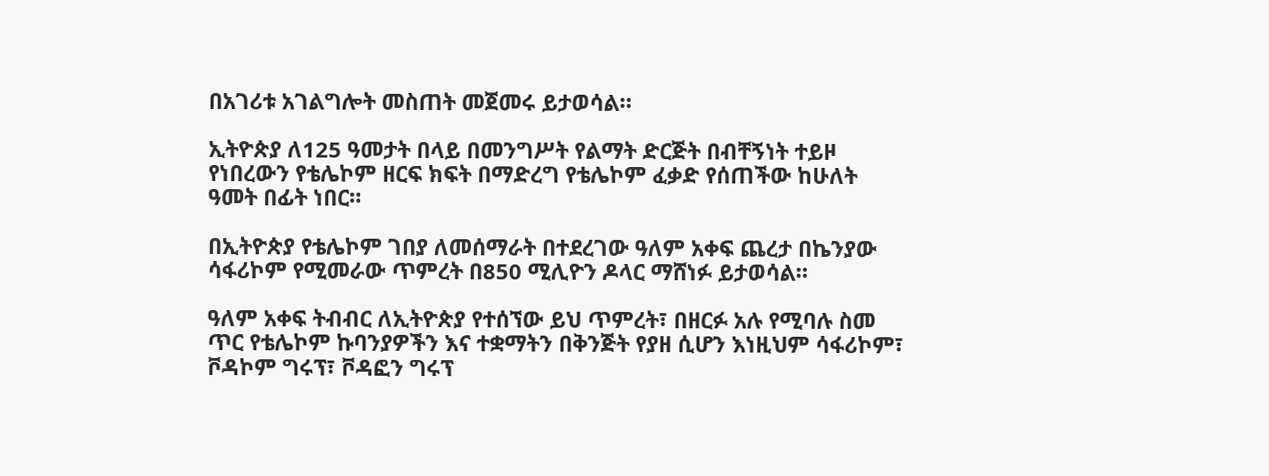በአገሪቱ አገልግሎት መስጠት መጀመሩ ይታወሳል።

ኢትዮጵያ ለ125 ዓመታት በላይ በመንግሥት የልማት ድርጅት በብቸኝነት ተይዞ የነበረውን የቴሌኮም ዘርፍ ክፍት በማድረግ የቴሌኮም ፈቃድ የሰጠችው ከሁለት ዓመት በፊት ነበር።

በኢትዮጵያ የቴሌኮም ገበያ ለመሰማራት በተደረገው ዓለም አቀፍ ጨረታ በኬንያው ሳፋሪኮም የሚመራው ጥምረት በ850 ሚሊዮን ዶላር ማሸነፉ ይታወሳል።

ዓለም አቀፍ ትብብር ለኢትዮጵያ የተሰኘው ይህ ጥምረት፣ በዘርፉ አሉ የሚባሉ ስመ ጥር የቴሌኮም ኩባንያዎችን እና ተቋማትን በቅንጅት የያዘ ሲሆን እነዚህም ሳፋሪኮም፣ ቮዳኮም ግሩፕ፣ ቮዳፎን ግሩፕ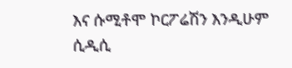እና ሱሚቶሞ ኮርፖሬሽን እንዲሁም ሲዲሲ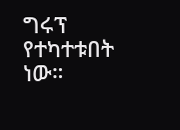ግሩፕ የተካተቱበት ነው።